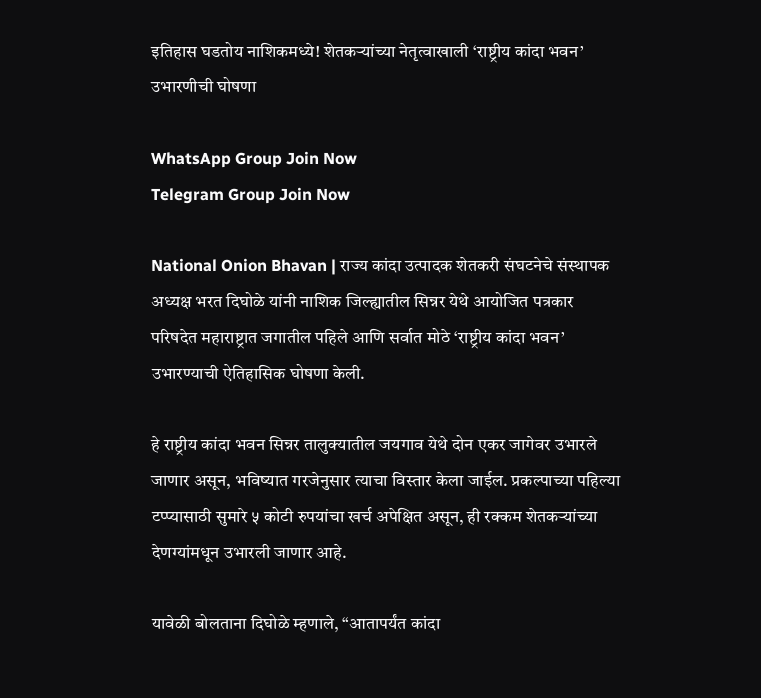इतिहास घडतोय नाशिकमध्ये! शेतकऱ्यांच्या नेतृत्वाखाली ‘राष्ट्रीय कांदा भवन’ उभारणीची घोषणा

WhatsApp Group Join Now
Telegram Group Join Now

National Onion Bhavan | राज्य कांदा उत्पादक शेतकरी संघटनेचे संस्थापक अध्यक्ष भरत दिघोळे यांनी नाशिक जिल्ह्यातील सिन्नर येथे आयोजित पत्रकार परिषदेत महाराष्ट्रात जगातील पहिले आणि सर्वात मोठे ‘राष्ट्रीय कांदा भवन’ उभारण्याची ऐतिहासिक घोषणा केली.

हे राष्ट्रीय कांदा भवन सिन्नर तालुक्यातील जयगाव येथे दोन एकर जागेवर उभारले जाणार असून, भविष्यात गरजेनुसार त्याचा विस्तार केला जाईल. प्रकल्पाच्या पहिल्या टप्प्यासाठी सुमारे ५ कोटी रुपयांचा खर्च अपेक्षित असून, ही रक्कम शेतकऱ्यांच्या देणग्यांमधून उभारली जाणार आहे.

यावेळी बोलताना दिघोळे म्हणाले, “आतापर्यंत कांदा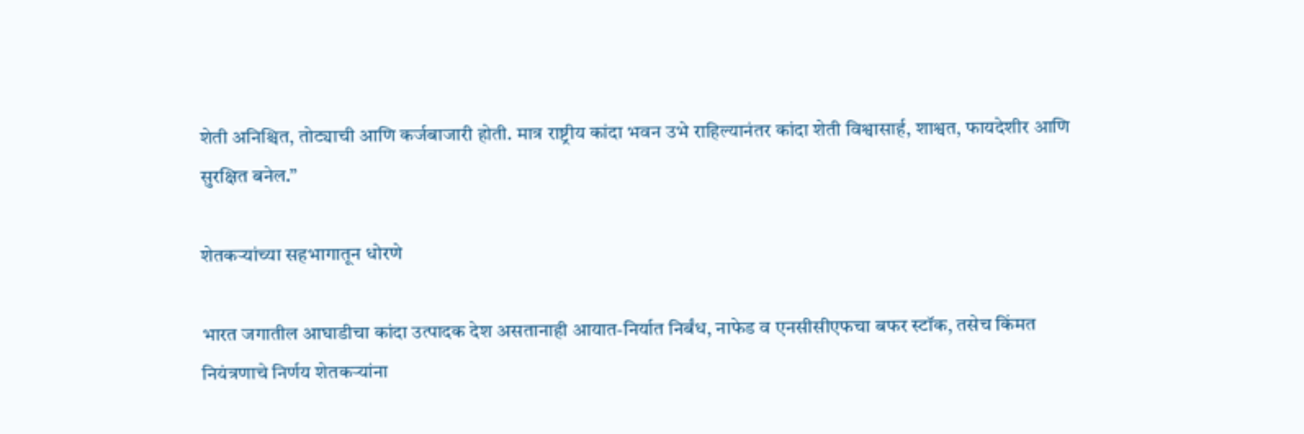शेती अनिश्चित, तोट्याची आणि कर्जबाजारी होती. मात्र राष्ट्रीय कांदा भवन उभे राहिल्यानंतर कांदा शेती विश्वासार्ह, शाश्वत, फायदेशीर आणि सुरक्षित बनेल.”

शेतकऱ्यांच्या सहभागातून धोरणे

भारत जगातील आघाडीचा कांदा उत्पादक देश असतानाही आयात-निर्यात निर्बंध, नाफेड व एनसीसीएफचा बफर स्टॉक, तसेच किंमत नियंत्रणाचे निर्णय शेतकऱ्यांना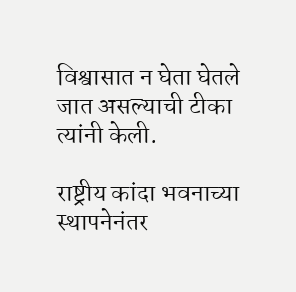विश्वासात न घेता घेतले जात असल्याची टीका त्यांनी केली.

राष्ट्रीय कांदा भवनाच्या स्थापनेनंतर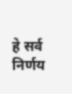हे सर्व निर्णय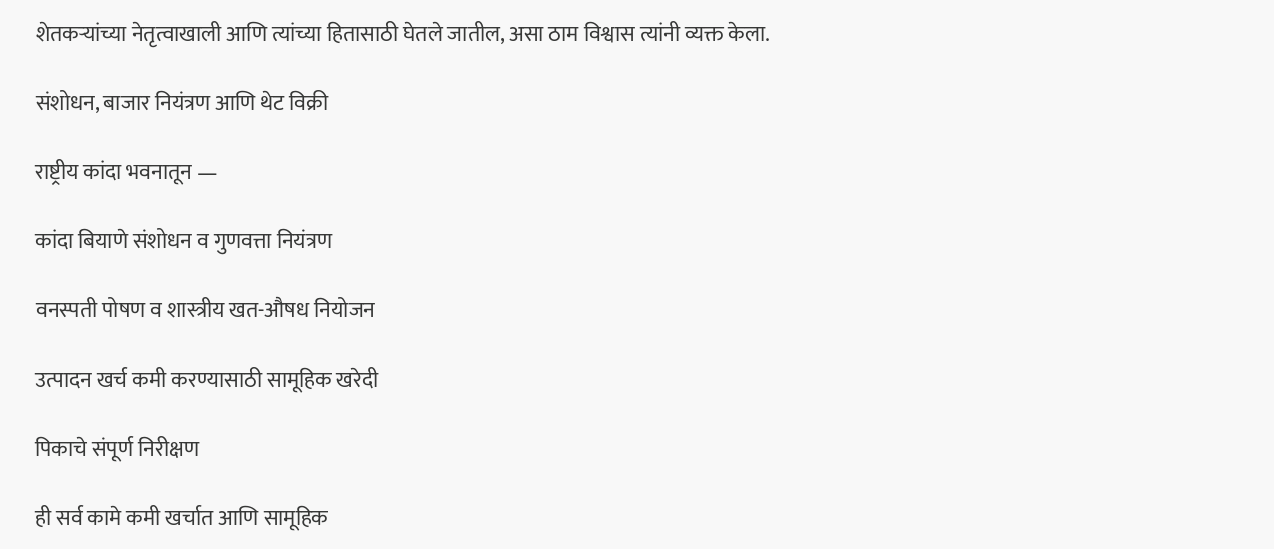शेतकऱ्यांच्या नेतृत्वाखाली आणि त्यांच्या हितासाठी घेतले जातील, असा ठाम विश्वास त्यांनी व्यक्त केला.

संशोधन, बाजार नियंत्रण आणि थेट विक्री

राष्ट्रीय कांदा भवनातून —

कांदा बियाणे संशोधन व गुणवत्ता नियंत्रण

वनस्पती पोषण व शास्त्रीय खत-औषध नियोजन

उत्पादन खर्च कमी करण्यासाठी सामूहिक खरेदी

पिकाचे संपूर्ण निरीक्षण

ही सर्व कामे कमी खर्चात आणि सामूहिक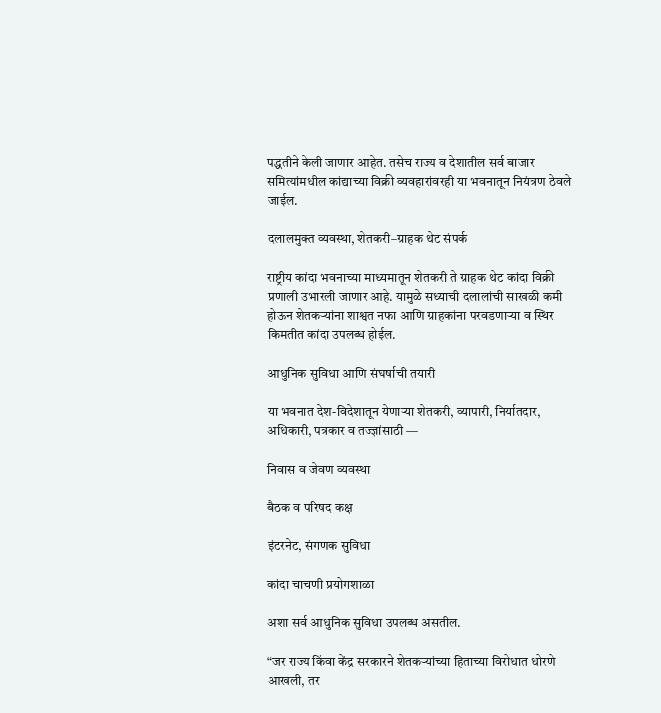पद्धतीने केली जाणार आहेत. तसेच राज्य व देशातील सर्व बाजार समित्यांमधील कांद्याच्या विक्री व्यवहारांवरही या भवनातून नियंत्रण ठेवले जाईल.

दलालमुक्त व्यवस्था, शेतकरी–ग्राहक थेट संपर्क

राष्ट्रीय कांदा भवनाच्या माध्यमातून शेतकरी ते ग्राहक थेट कांदा विक्री प्रणाली उभारली जाणार आहे. यामुळे सध्याची दलालांची साखळी कमी होऊन शेतकऱ्यांना शाश्वत नफा आणि ग्राहकांना परवडणाऱ्या व स्थिर किमतीत कांदा उपलब्ध होईल.

आधुनिक सुविधा आणि संघर्षाची तयारी

या भवनात देश-विदेशातून येणाऱ्या शेतकरी, व्यापारी, निर्यातदार, अधिकारी, पत्रकार व तज्ज्ञांसाठी —

निवास व जेवण व्यवस्था

बैठक व परिषद कक्ष

इंटरनेट, संगणक सुविधा

कांदा चाचणी प्रयोगशाळा

अशा सर्व आधुनिक सुविधा उपलब्ध असतील.

“जर राज्य किंवा केंद्र सरकारने शेतकऱ्यांच्या हिताच्या विरोधात धोरणे आखली, तर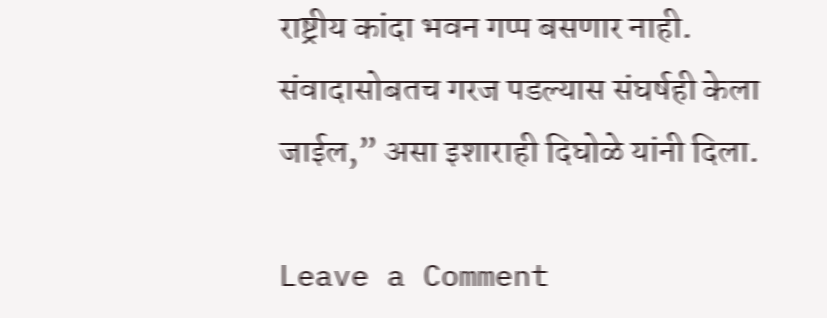राष्ट्रीय कांदा भवन गप्प बसणार नाही. संवादासोबतच गरज पडल्यास संघर्षही केला जाईल,” असा इशाराही दिघोळे यांनी दिला.

Leave a Comment